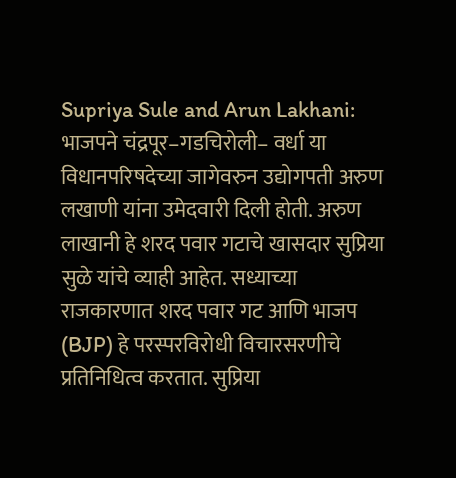Supriya Sule and Arun Lakhani: भाजपने चंद्रपूर–गडचिरोली– वर्धा या विधानपरिषदेच्या जागेवरुन उद्योगपती अरुण लखाणी यांना उमेदवारी दिली होती. अरुण लाखानी हे शरद पवार गटाचे खासदार सुप्रिया सुळे यांचे व्याही आहेत. सध्याच्या राजकारणात शरद पवार गट आणि भाजप (BJP) हे परस्परविरोधी विचारसरणीचे प्रतिनिधित्व करतात. सुप्रिया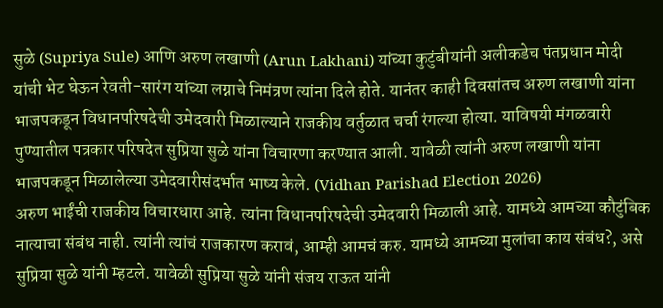सुळे (Supriya Sule) आणि अरुण लखाणी (Arun Lakhani) यांच्या कुटुंबीयांनी अलीकडेच पंतप्रधान मोदी यांची भेट घेऊन रेवती-सारंग यांच्या लग्नाचे निमंत्रण त्यांना दिले होते. यानंतर काही दिवसांतच अरुण लखाणी यांना भाजपकडून विधानपरिषदेची उमेदवारी मिळाल्याने राजकीय वर्तुळात चर्चा रंगल्या होत्या. याविषयी मंगळवारी पुण्यातील पत्रकार परिषदेत सुप्रिया सुळे यांना विचारणा करण्यात आली. यावेळी त्यांनी अरुण लखाणी यांना भाजपकडून मिळालेल्या उमेदवारीसंदर्भात भाष्य केले. (Vidhan Parishad Election 2026)
अरुण भाईंची राजकीय विचारधारा आहे. त्यांना विधानपरिषदेची उमेदवारी मिळाली आहे. यामध्ये आमच्या कौटुंबिक नात्याचा संबंध नाही. त्यांनी त्यांचं राजकारण करावं, आम्ही आमचं करु. यामध्ये आमच्या मुलांचा काय संबंध?, असे सुप्रिया सुळे यांनी म्हटले. यावेळी सुप्रिया सुळे यांनी संजय राऊत यांनी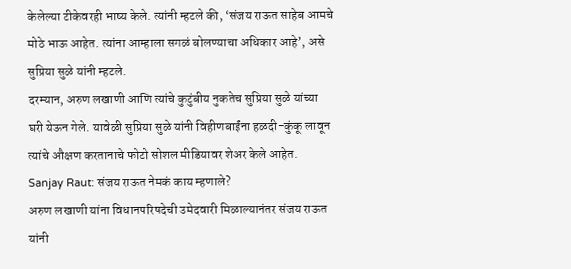केलेल्या टीकेवरही भाष्य केले. त्यांनी म्हटले की, ‘संजय राऊत साहेब आमचे मोठे भाऊ आहेत. त्यांना आम्हाला सगळं बोलण्याचा अधिकार आहे’, असे सुप्रिया सुळे यांनी म्हटले.
दरम्यान, अरुण लखाणी आणि त्यांचे कुटुंबीय नुकतेच सुप्रिया सुळे यांच्या घरी येऊन गेले. यावेळी सुप्रिया सुळे यांनी विहीणबाईंना हळदी-कुंकू लावून त्यांचे औक्षण करतानाचे फोटो सोशल मीडियावर शेअर केले आहेत.
Sanjay Raut: संजय राऊत नेमकं काय म्हणाले?
अरुण लखाणी यांना विधानपरिषदेची उमेदवारी मिळाल्यानंतर संजय राऊत यांनी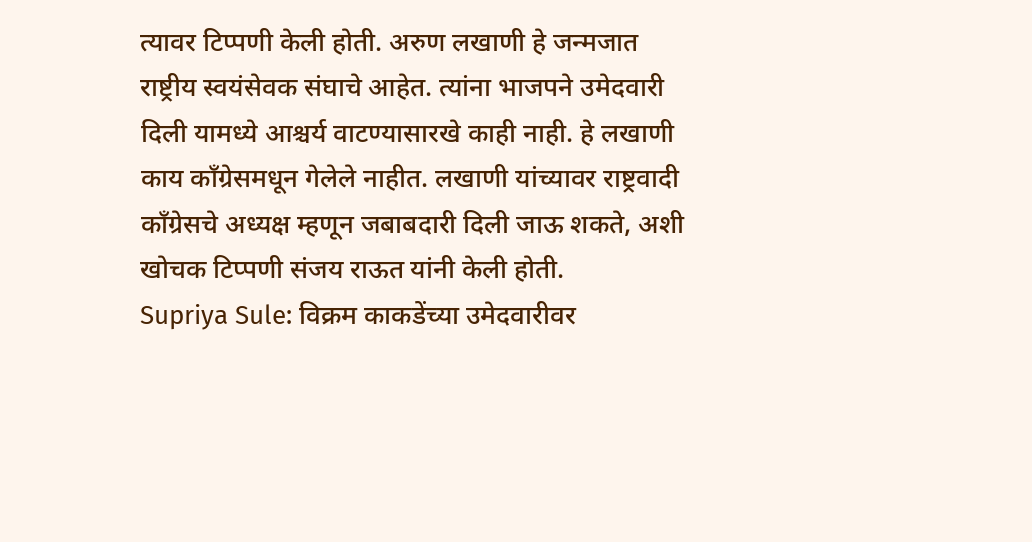त्यावर टिप्पणी केली होती. अरुण लखाणी हे जन्मजात राष्ट्रीय स्वयंसेवक संघाचे आहेत. त्यांना भाजपने उमेदवारी दिली यामध्ये आश्चर्य वाटण्यासारखे काही नाही. हे लखाणी काय काँग्रेसमधून गेलेले नाहीत. लखाणी यांच्यावर राष्ट्रवादी काँग्रेसचे अध्यक्ष म्हणून जबाबदारी दिली जाऊ शकते, अशी खोचक टिप्पणी संजय राऊत यांनी केली होती.
Supriya Sule: विक्रम काकडेंच्या उमेदवारीवर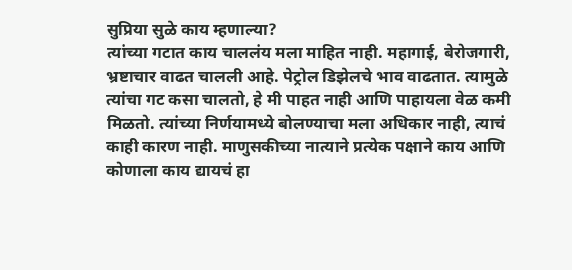सुप्रिया सुळे काय म्हणाल्या?
त्यांच्या गटात काय चाललंय मला माहित नाही. महागाई, बेरोजगारी, भ्रष्टाचार वाढत चालली आहे. पेट्रोल डिझेलचे भाव वाढतात. त्यामुळे त्यांचा गट कसा चालतो, हे मी पाहत नाही आणि पाहायला वेळ कमी मिळतो. त्यांच्या निर्णयामध्ये बोलण्याचा मला अधिकार नाही, त्याचं काही कारण नाही. माणुसकीच्या नात्याने प्रत्येक पक्षाने काय आणि कोणाला काय द्यायचं हा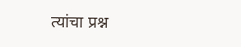त्यांचा प्रश्न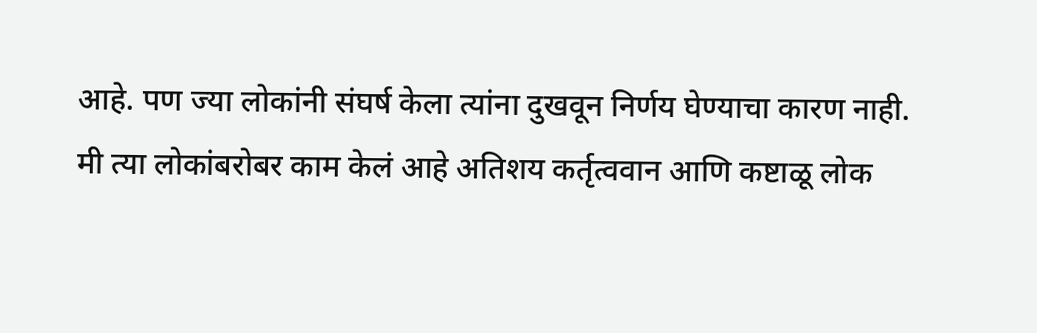आहे. पण ज्या लोकांनी संघर्ष केला त्यांना दुखवून निर्णय घेण्याचा कारण नाही. मी त्या लोकांबरोबर काम केलं आहे अतिशय कर्तृत्ववान आणि कष्टाळू लोक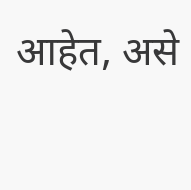आहेत, असे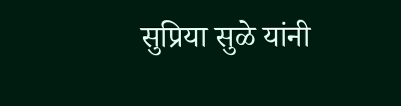सुप्रिया सुळे यांनी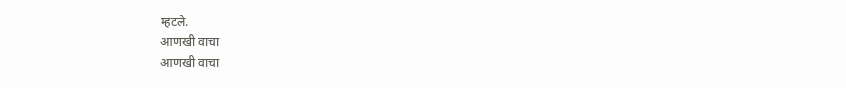म्हटले.
आणखी वाचा
आणखी वाचा